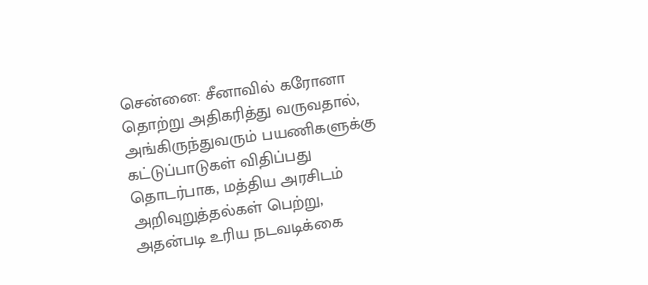சென்னை: சீனாவில் கரோனா தொற்று அதிகரித்து வருவதால், அங்கிருந்துவரும் பயணிகளுக்கு கட்டுப்பாடுகள் விதிப்பது தொடர்பாக, மத்திய அரசிடம் அறிவுறுத்தல்கள் பெற்று, அதன்படி உரிய நடவடிக்கை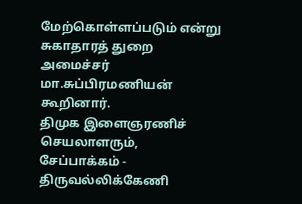மேற்கொள்ளப்படும் என்று சுகாதாரத் துறை அமைச்சர் மா.சுப்பிரமணியன் கூறினார்.
திமுக இளைஞரணிச் செயலாளரும், சேப்பாக்கம் - திருவல்லிக்கேணி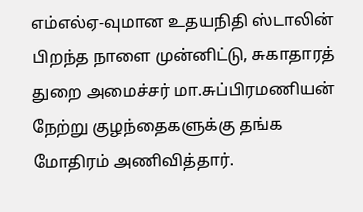எம்எல்ஏ-வுமான உதயநிதி ஸ்டாலின் பிறந்த நாளை முன்னிட்டு, சுகாதாரத் துறை அமைச்சர் மா.சுப்பிரமணியன் நேற்று குழந்தைகளுக்கு தங்க மோதிரம் அணிவித்தார்.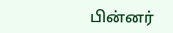பின்னர்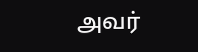அவர்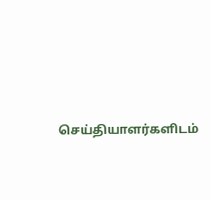செய்தியாளர்களிடம்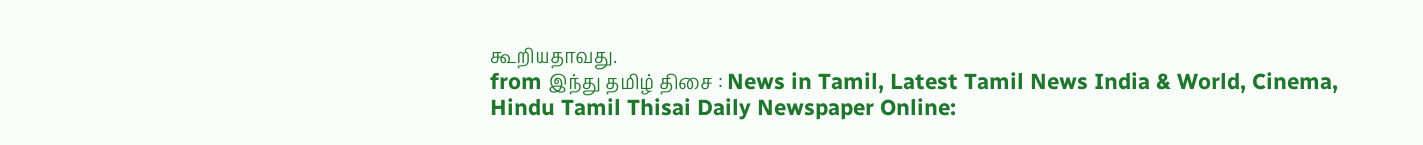கூறியதாவது.
from இந்து தமிழ் திசை : News in Tamil, Latest Tamil News India & World, Cinema, Hindu Tamil Thisai Daily Newspaper Online: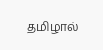தமிழால்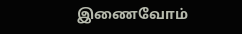இணைவோம்